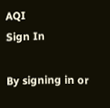AQI
Sign In

By signing in or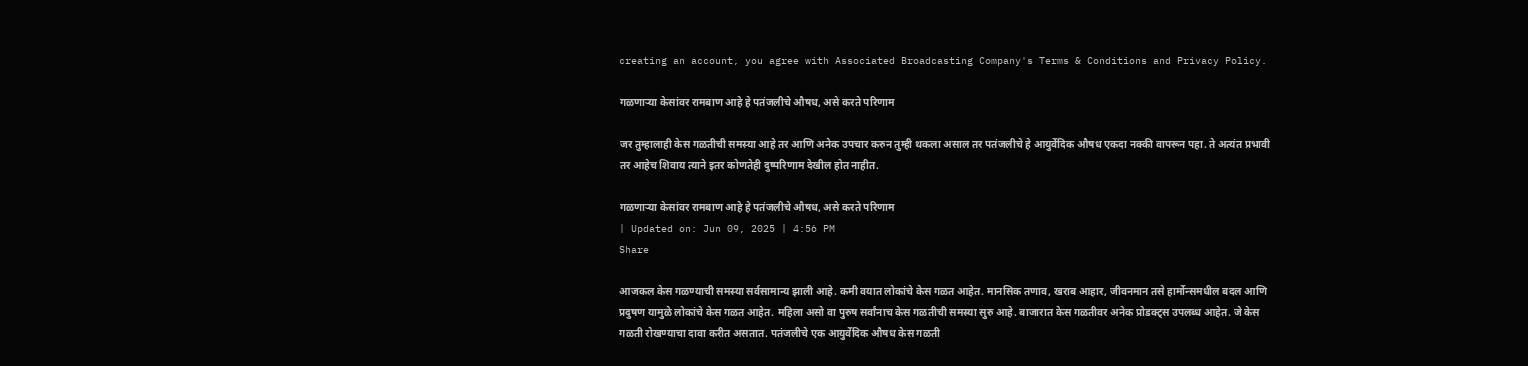creating an account, you agree with Associated Broadcasting Company's Terms & Conditions and Privacy Policy.

गळणाऱ्या केसांवर रामबाण आहे हे पतंजलीचे औषध, असे करते परिणाम

जर तुम्हालाही केस गळतीची समस्या आहे तर आणि अनेक उपचार करुन तुम्ही थकला असाल तर पतंजलीचे हे आयुर्वेदिक औषध एकदा नक्की वापरून पहा. ते अत्यंत प्रभावी तर आहेच शिवाय त्याने इतर कोणतेही दुष्परिणाम देखील होत नाहीत.

गळणाऱ्या केसांवर रामबाण आहे हे पतंजलीचे औषध, असे करते परिणाम
| Updated on: Jun 09, 2025 | 4:56 PM
Share

आजकल केस गळण्याची समस्या सर्वसामान्य झाली आहे. कमी वयात लोकांचे केस गळत आहेत. मानसिक तणाव, खराब आहार, जीवनमान तसे हार्मोन्समधील बदल आणि प्रदुषण यामुळे लोकांचे केस गळत आहेत. महिला असो वा पुरुष सर्वांनाच केस गळतीची समस्या सुरु आहे. बाजारात केस गळतीवर अनेक प्रोडक्ट्स उपलब्ध आहेत. जे केस गळती रोखण्याचा दावा करीत असतात. पतंजलीचे एक आयुर्वेदिक औषध केस गळती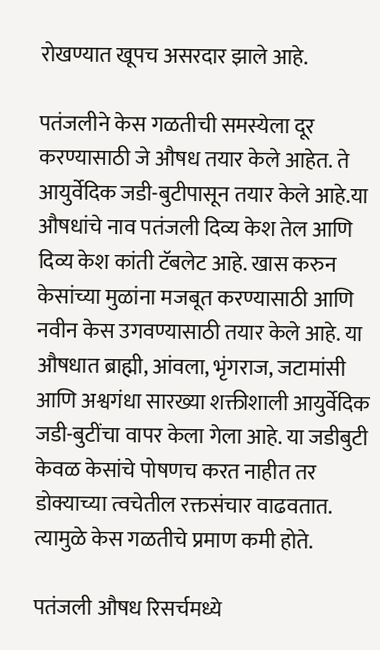रोखण्यात खूपच असरदार झाले आहे.

पतंजलीने केस गळतीची समस्येला दूर करण्यासाठी जे औषध तयार केले आहेत. ते आयुर्वेदिक जडी-बुटीपासून तयार केले आहे.या औषधांचे नाव पतंजली दिव्य केश तेल आणि दिव्य केश कांती टॅबलेट आहे. खास करुन केसांच्या मुळांना मजबूत करण्यासाठी आणि नवीन केस उगवण्यासाठी तयार केले आहे. या औषधात ब्राह्मी, आंवला, भृंगराज, जटामांसी आणि अश्वगंधा सारख्या शक्तीशाली आयुर्वेदिक जडी-बुटींचा वापर केला गेला आहे. या जडीबुटी केवळ केसांचे पोषणच करत नाहीत तर डोक्याच्या त्वचेतील रक्तसंचार वाढवतात. त्यामुळे केस गळतीचे प्रमाण कमी होते.

पतंजली औषध रिसर्चमध्ये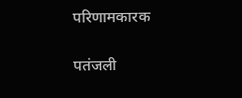परिणामकारक

पतंजली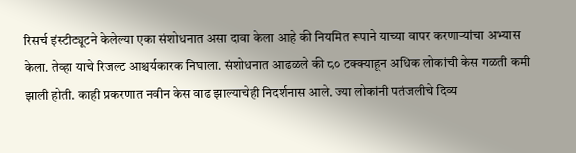रिसर्च इंस्टीट्यूटने केलेल्या एका संशोधनात असा दावा केला आहे की नियमित रूपाने याच्या वापर करणाऱ्यांचा अभ्यास केला. तेव्हा याचे रिजल्ट आश्चर्यकारक निघाला. संशोधनात आढळले की ८० टक्क्याहून अधिक लोकांची केस गळती कमी झाली होती. काही प्रकरणात नवीन केस वाढ झाल्याचेही निदर्शनास आले. ज्या लोकांनी पतंजलीचे दिव्य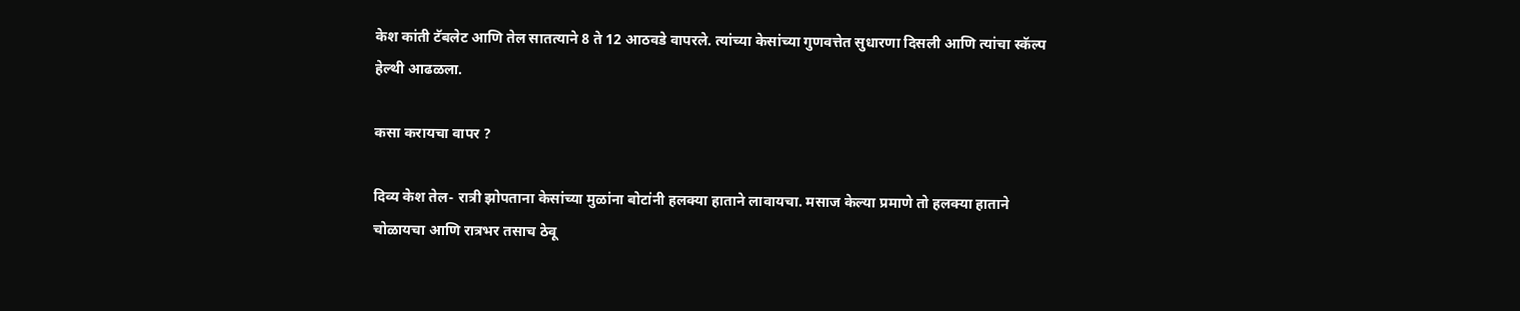केश कांती टॅबलेट आणि तेल सातत्याने 8 ते 12 आठवडे वापरले. त्यांच्या केसांच्या गुणवत्तेत सुधारणा दिसली आणि त्यांचा स्कॅल्प हेल्थी आढळला.

कसा करायचा वापर ?

दिव्य केश तेल- रात्री झोपताना केसांच्या मुळांना बोटांनी हलक्या हाताने लावायचा. मसाज केल्या प्रमाणे तो हलक्या हाताने चोळायचा आणि रात्रभर तसाच ठेवू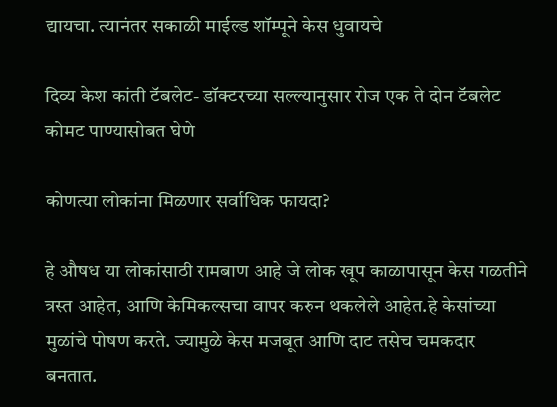द्यायचा. त्यानंतर सकाळी माईल्ड शॉम्पूने केस धुवायचे

दिव्य केश कांती टॅबलेट- डॉक्टरच्या सल्ल्यानुसार रोज एक ते दोन टॅबलेट कोमट पाण्यासोबत घेणे

कोणत्या लोकांना मिळणार सर्वाधिक फायदा?

हे औषध या लोकांसाठी रामबाण आहे जे लोक खूप काळापासून केस गळतीने त्रस्त आहेत, आणि केमिकल्सचा वापर करुन थकलेले आहेत.हे केसांच्या मुळांचे पोषण करते. ज्यामुळे केस मजबूत आणि दाट तसेच चमकदार बनतात.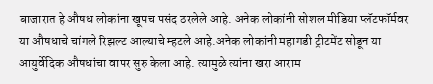बाजारात हे औषध लोकांना खूपच पसंद ठरलेले आहे. अनेक लोकांनी सोशल मीडिया प्लॅटफॉर्मवर या औषधाचे चांगले रिझल्ट आल्याचे म्हटले आहे.अनेक लोकांनी महागडी ट्रीटमेंट सोडून या आयुर्वेदिक औषधांचा वापर सुरु केला आहे. त्यामुळे त्यांना खरा आराम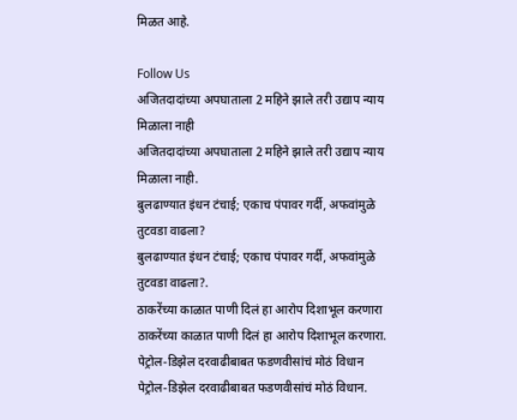मिळत आहे.

Follow Us
अजितदादांच्या अपघाताला 2 महिने झाले तरी उद्याप न्याय मिळाला नाही
अजितदादांच्या अपघाताला 2 महिने झाले तरी उद्याप न्याय मिळाला नाही.
बुलढाण्यात इंधन टंचाई; एकाच पंपावर गर्दी, अफवांमुळे तुटवडा वाढला?
बुलढाण्यात इंधन टंचाई; एकाच पंपावर गर्दी, अफवांमुळे तुटवडा वाढला?.
ठाकरेंच्या काळात पाणी दिलं हा आरोप दिशाभूल करणारा
ठाकरेंच्या काळात पाणी दिलं हा आरोप दिशाभूल करणारा.
पेट्रोल-डिझेल दरवाढीबाबत फडणवीसांचं मोठं विधान
पेट्रोल-डिझेल दरवाढीबाबत फडणवीसांचं मोठं विधान.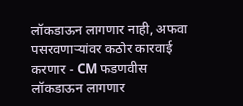लॉकडाऊन लागणार नाही, अफवा पसरवणाऱ्यांवर कठोर कारवाई करणार - CM फडणवीस
लॉकडाऊन लागणार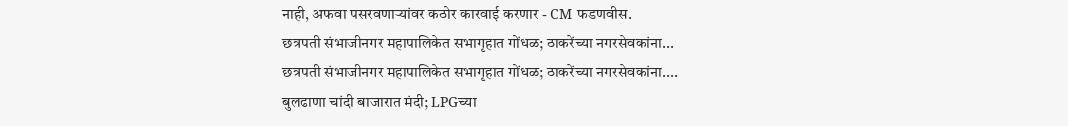नाही, अफवा पसरवणाऱ्यांवर कठोर कारवाई करणार - CM फडणवीस.
छत्रपती संभाजीनगर महापालिकेत सभागृहात गोंधळ; ठाकरेंच्या नगरसेवकांना...
छत्रपती संभाजीनगर महापालिकेत सभागृहात गोंधळ; ठाकरेंच्या नगरसेवकांना....
बुलढाणा चांदी बाजारात मंदी; LPGच्या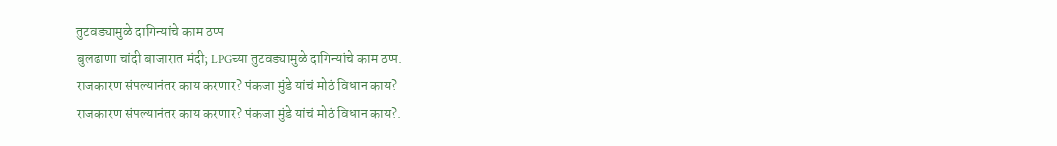तुटवड्यामुळे दागिन्यांचे काम ठप्प
बुलढाणा चांदी बाजारात मंदी; LPGच्या तुटवड्यामुळे दागिन्यांचे काम ठप्प.
राजकारण संपल्यानंतर काय करणार? पंकजा मुंडे यांचं मोठं विधान काय?
राजकारण संपल्यानंतर काय करणार? पंकजा मुंडे यांचं मोठं विधान काय?.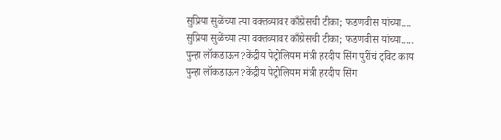सुप्रिया सुळेंच्या त्या वक्तव्यावर काँग्रेसची टीका; फडणवीस यांच्या....
सुप्रिया सुळेंच्या त्या वक्तव्यावर काँग्रेसची टीका; फडणवीस यांच्या.....
पुन्हा लॉकडाऊन?केंद्रीय पेट्रोलियम मंत्री हरदीप सिंग पुरींचं ट्विट काय
पुन्हा लॉकडाऊन?केंद्रीय पेट्रोलियम मंत्री हरदीप सिंग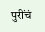पुरींचं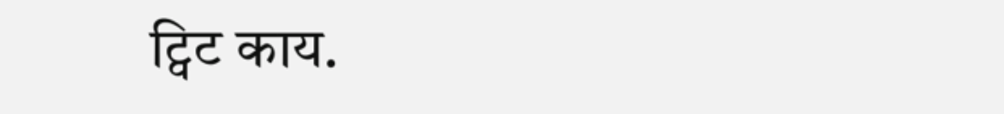ट्विट काय.